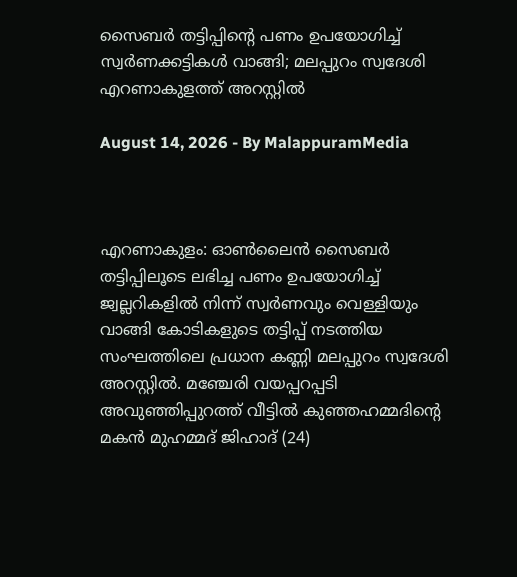സൈബർ തട്ടിപ്പിന്റെ പണം ഉപയോഗിച്ച് സ്വർണക്കട്ടികൾ വാങ്ങി; മലപ്പുറം സ്വദേശി എറണാകുളത്ത് അറസ്റ്റിൽ

August 14, 2026 - By MalappuramMedia



എറണാകുളം: ഓൺലൈൻ സൈബർ തട്ടിപ്പിലൂടെ ലഭിച്ച പണം ഉപയോഗിച്ച് ജ്വല്ലറികളിൽ നിന്ന് സ്വർണവും വെള്ളിയും വാങ്ങി കോടികളുടെ തട്ടിപ്പ് നടത്തിയ സംഘത്തിലെ പ്രധാന കണ്ണി മലപ്പുറം സ്വദേശി അറസ്റ്റിൽ. മഞ്ചേരി വയപ്പറപ്പടി അവുഞ്ഞിപ്പുറത്ത് വീട്ടിൽ കുഞ്ഞഹമ്മദിന്റെ മകൻ മുഹമ്മദ് ജിഹാദ് (24)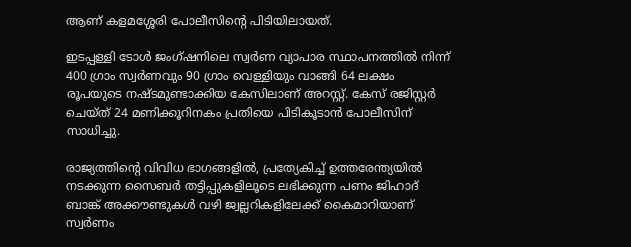ആണ് കളമശ്ശേരി പോലീസിന്റെ പിടിയിലായത്.

ഇടപ്പള്ളി ടോൾ ജംഗ്ഷനിലെ സ്വർണ വ്യാപാര സ്ഥാപനത്തിൽ നിന്ന് 400 ഗ്രാം സ്വർണവും 90 ഗ്രാം വെള്ളിയും വാങ്ങി 64 ലക്ഷം രൂപയുടെ നഷ്ടമുണ്ടാക്കിയ കേസിലാണ് അറസ്റ്റ്. കേസ് രജിസ്റ്റർ ചെയ്ത് 24 മണിക്കൂറിനകം പ്രതിയെ പിടികൂടാൻ പോലീസിന് സാധിച്ചു.

രാജ്യത്തിന്റെ വിവിധ ഭാഗങ്ങളിൽ, പ്രത്യേകിച്ച് ഉത്തരേന്ത്യയിൽ നടക്കുന്ന സൈബർ തട്ടിപ്പുകളിലൂടെ ലഭിക്കുന്ന പണം ജിഹാദ് ബാങ്ക് അക്കൗണ്ടുകൾ വഴി ജ്വല്ലറികളിലേക്ക് കൈമാറിയാണ് സ്വർണം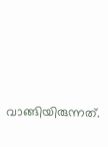വാങ്ങിയിരുന്നത്.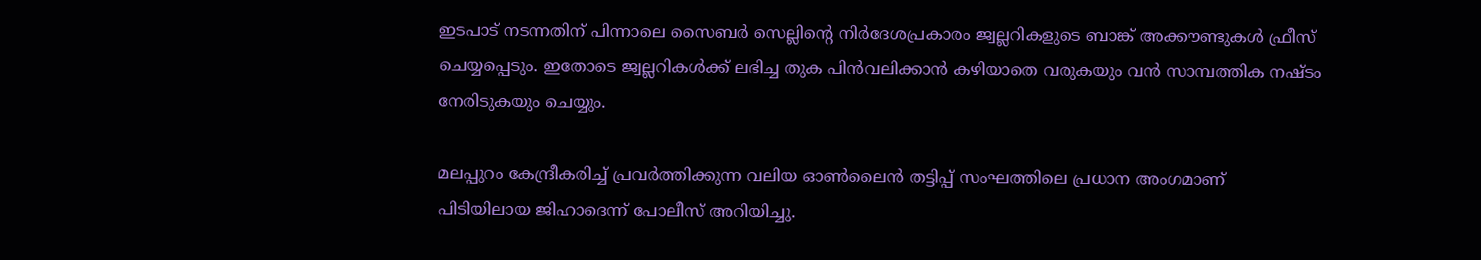ഇടപാട് നടന്നതിന് പിന്നാലെ സൈബർ സെല്ലിന്റെ നിർദേശപ്രകാരം ജ്വല്ലറികളുടെ ബാങ്ക് അക്കൗണ്ടുകൾ ഫ്രീസ് ചെയ്യപ്പെടും. ഇതോടെ ജ്വല്ലറികൾക്ക് ലഭിച്ച തുക പിൻവലിക്കാൻ കഴിയാതെ വരുകയും വൻ സാമ്പത്തിക നഷ്ടം നേരിടുകയും ചെയ്യും.

മലപ്പുറം കേന്ദ്രീകരിച്ച് പ്രവർത്തിക്കുന്ന വലിയ ഓൺലൈൻ തട്ടിപ്പ് സംഘത്തിലെ പ്രധാന അംഗമാണ് പിടിയിലായ ജിഹാദെന്ന് പോലീസ് അറിയിച്ചു.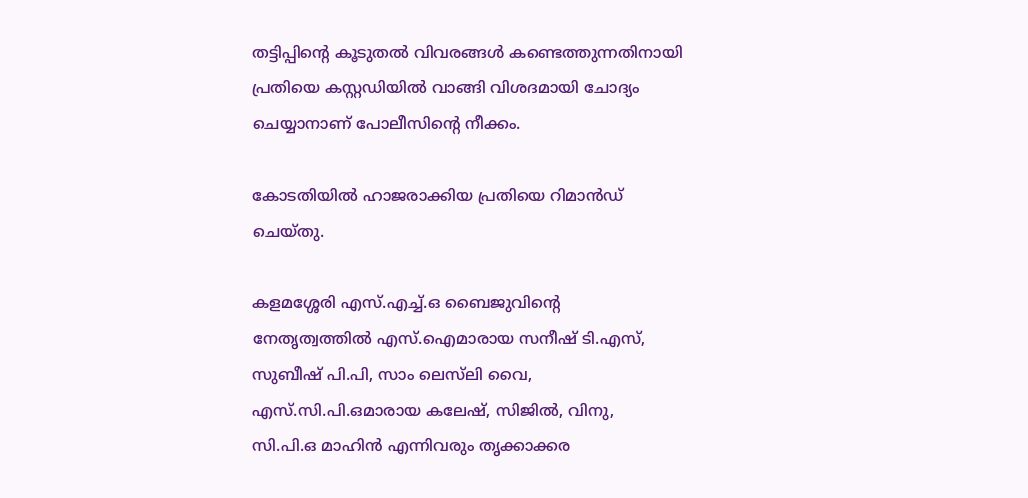തട്ടിപ്പിന്റെ കൂടുതൽ വിവരങ്ങൾ കണ്ടെത്തുന്നതിനായി പ്രതിയെ കസ്റ്റഡിയിൽ വാങ്ങി വിശദമായി ചോദ്യം ചെയ്യാനാണ് പോലീസിന്റെ നീക്കം.

കോടതിയിൽ ഹാജരാക്കിയ പ്രതിയെ റിമാൻഡ് ചെയ്തു.

കളമശ്ശേരി എസ്.എച്ച്.ഒ ബൈജുവിന്റെ നേതൃത്വത്തിൽ എസ്.ഐമാരായ സനീഷ് ടി.എസ്, സുബീഷ് പി.പി, സാം ലെസ്‌ലി വൈ, എസ്.സി.പി.ഒമാരായ കലേഷ്, സിജിൽ, വിനു, സി.പി.ഒ മാഹിൻ എന്നിവരും തൃക്കാക്കര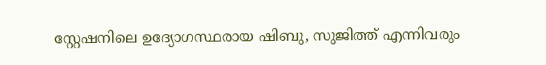സ്റ്റേഷനിലെ ഉദ്യോഗസ്ഥരായ ഷിബു, സുജിത്ത് എന്നിവരും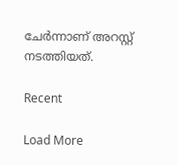ചേർന്നാണ് അറസ്റ്റ് നടത്തിയത്.

Recent

Load More